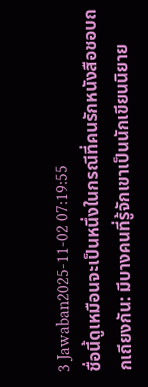3 Jawaban2025-11-02 07:19:55
ชื่อนี้ดูเหมือนจะเป็นหนึ่งในกรณีที่คนรักหนังสือชอบถกเถียงกัน: มีบางคนที่รู้จักเขาเป็นนักเขียนนิยาย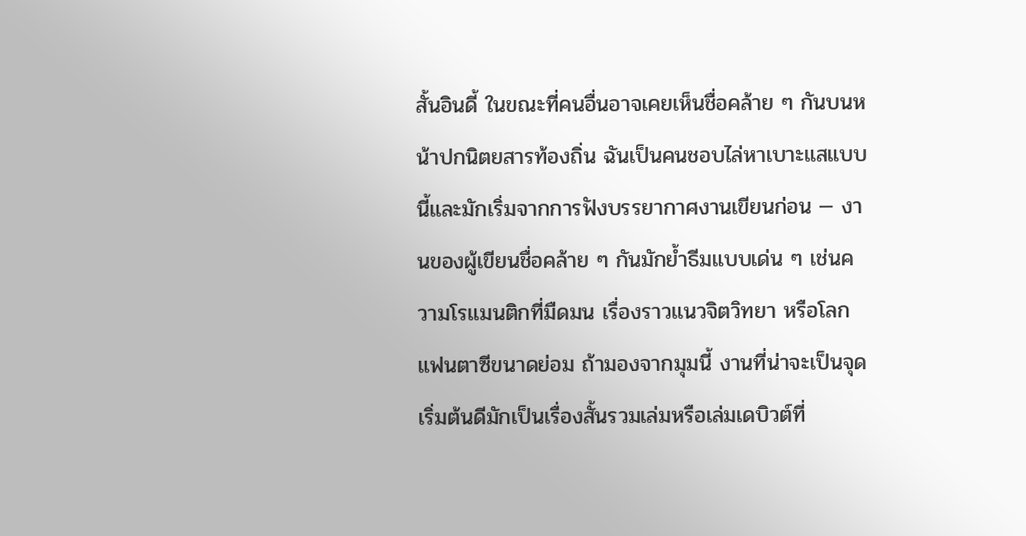สั้นอินดี้ ในขณะที่คนอื่นอาจเคยเห็นชื่อคล้าย ๆ กันบนหน้าปกนิตยสารท้องถิ่น ฉันเป็นคนชอบไล่หาเบาะแสแบบนี้และมักเริ่มจากการฟังบรรยากาศงานเขียนก่อน — งานของผู้เขียนชื่อคล้าย ๆ กันมักย้ำธีมแบบเด่น ๆ เช่นความโรแมนติกที่มืดมน เรื่องราวแนวจิตวิทยา หรือโลกแฟนตาซีขนาดย่อม ถ้ามองจากมุมนี้ งานที่น่าจะเป็นจุดเริ่มต้นดีมักเป็นเรื่องสั้นรวมเล่มหรือเล่มเดบิวต์ที่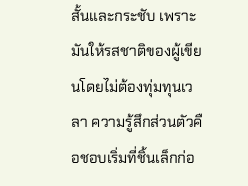สั้นและกระชับ เพราะมันให้รสชาติของผู้เขียนโดยไม่ต้องทุ่มทุนเวลา ความรู้สึกส่วนตัวคือชอบเริ่มที่ชิ้นเล็กก่อ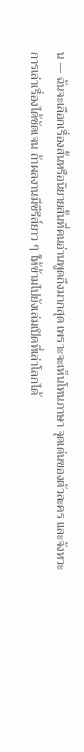น — ฉันจะเลือกเรื่องสั้นหรือนิยายสั้นที่คนอ่านพูดถึงมากสุด เพราะจะเห็นโทนภาษา จุดเด่นของตัวละคร และจังหวะการเล่าเรื่องได้ชัดเจน ถ้าผลงานมีซีรีส์ยาว ๆ ให้ข้ามไปยังเล่มเปิดที่เล่าโลกได้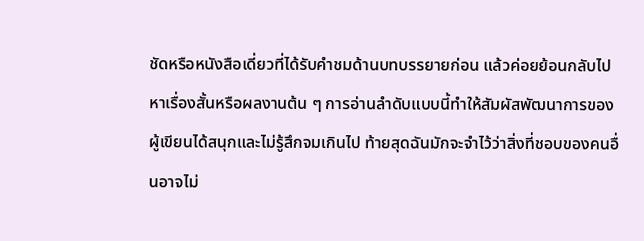ชัดหรือหนังสือเดี่ยวที่ได้รับคำชมด้านบทบรรยายก่อน แล้วค่อยย้อนกลับไปหาเรื่องสั้นหรือผลงานต้น ๆ การอ่านลำดับแบบนี้ทำให้สัมผัสพัฒนาการของผู้เขียนได้สนุกและไม่รู้สึกจมเกินไป ท้ายสุดฉันมักจะจำไว้ว่าสิ่งที่ชอบของคนอื่นอาจไม่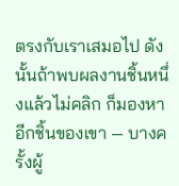ตรงกับเราเสมอไป ดังนั้นถ้าพบผลงานชิ้นหนึ่งแล้วไม่คลิก ก็มองหาอีกชิ้นของเขา — บางครั้งผู้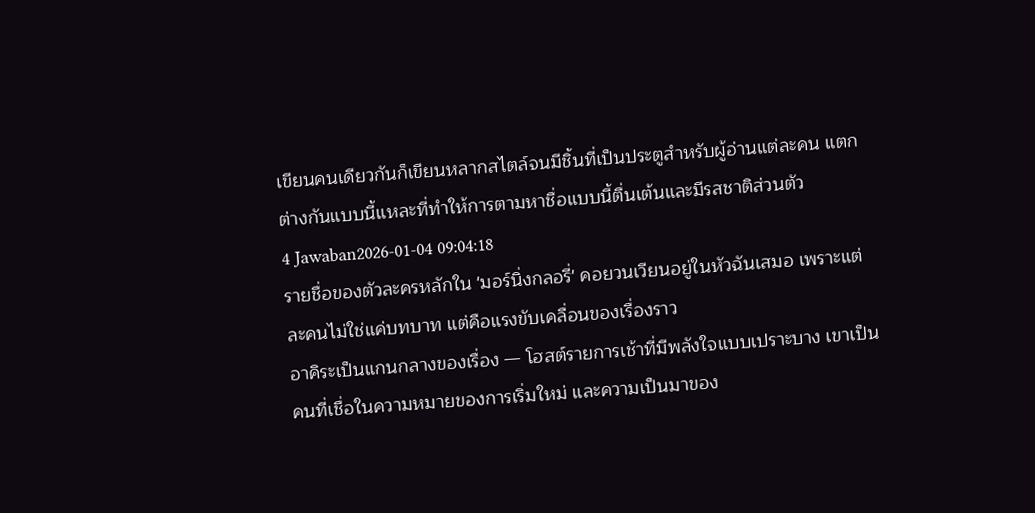เขียนคนเดียวกันก็เขียนหลากสไตล์จนมีชิ้นที่เป็นประตูสำหรับผู้อ่านแต่ละคน แตกต่างกันแบบนี้แหละที่ทำให้การตามหาชื่อแบบนี้ตื่นเต้นและมีรสชาติส่วนตัว
4 Jawaban2026-01-04 09:04:18
รายชื่อของตัวละครหลักใน 'มอร์นิ่งกลอรี่' คอยวนเวียนอยู่ในหัวฉันเสมอ เพราะแต่ละคนไม่ใช่แค่บทบาท แต่คือแรงขับเคลื่อนของเรื่องราว
อาคิระเป็นแกนกลางของเรื่อง — โฮสต์รายการเช้าที่มีพลังใจแบบเปราะบาง เขาเป็นคนที่เชื่อในความหมายของการเริ่มใหม่ และความเป็นมาของ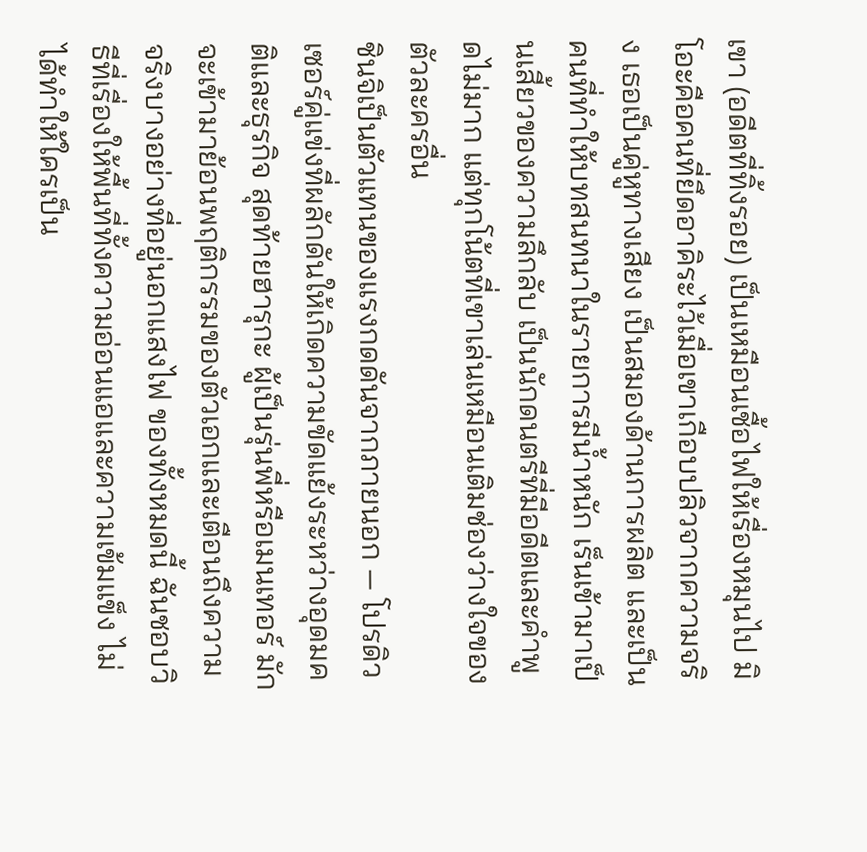เขา (อดีตที่ทิ้งรอย) เป็นเหมือนเชื้อไฟให้เรื่องหมุนไป มิโอะคือคนที่ยึดอาคิระไว้เมื่อเขาเกือบปลิวจากความจริง เธอเป็นคู่หูทางเสียง เป็นสมองด้านการผลิต และเป็นคนที่ทำให้บทสนทนาในรายการมีน้ำหนัก เร็นเข้ามาเป็นเสี้ยวของความลึกลับ เป็นนักดนตรีที่มีอดีตและคำพูดไม่มาก แต่ทุกโน้ตที่เขาเล่นเหมือนเติมช่องว่างใจของตัวละครอื่น
ชินจิเป็นตัวแทนของแรงกดดันจากภายนอก — โปรดิวเซอร์คู่แข่งที่ผลักดันให้เกิดความขัดแย้งระหว่างอุดมคติและธุรกิจ สุดท้ายฮารุกะ ผู้เป็นรุ่นพี่หรือเมนเทอร์ มักจะเข้ามาย้อนพฤติกรรมของตัวเอกและเตือนถึงความจริงบางอย่างที่อยู่นอกแสงไฟ ของทั้งหมดนี้ ฉันชอบวิธีที่เรื่องให้พื้นที่ทั้งความอ่อนแอและความเข้มแข็ง ไม่ได้ทำให้ใครเป็น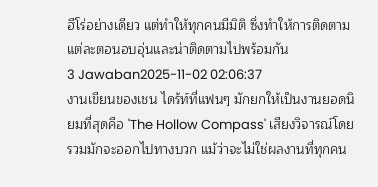ฮีโร่อย่างเดียว แต่ทำให้ทุกคนมีมิติ ซึ่งทำให้การติดตามแต่ละตอนอบอุ่นและน่าติดตามไปพร้อมกัน
3 Jawaban2025-11-02 02:06:37
งานเขียนของเชน ไดร้ท์ที่แฟนๆ มักยกให้เป็นงานยอดนิยมที่สุดคือ 'The Hollow Compass' เสียงวิจารณ์โดยรวมมักจะออกไปทางบวก แม้ว่าจะไม่ใช่ผลงานที่ทุกคน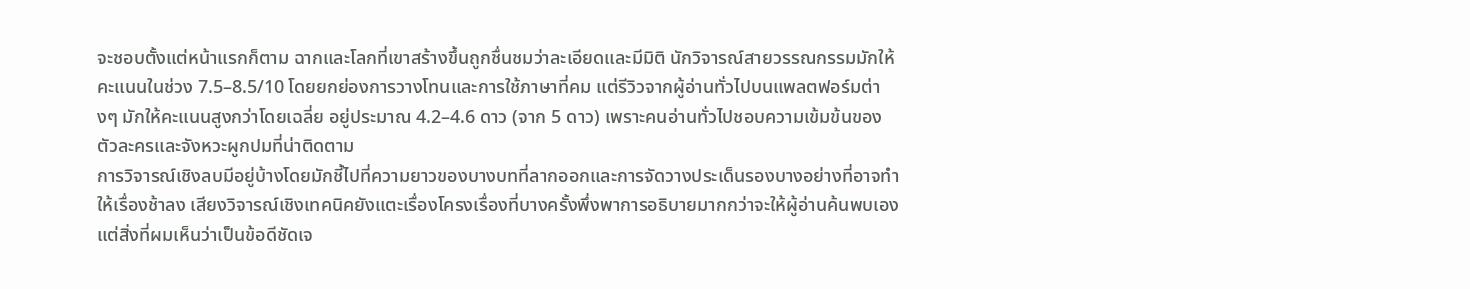จะชอบตั้งแต่หน้าแรกก็ตาม ฉากและโลกที่เขาสร้างขึ้นถูกชื่นชมว่าละเอียดและมีมิติ นักวิจารณ์สายวรรณกรรมมักให้คะแนนในช่วง 7.5–8.5/10 โดยยกย่องการวางโทนและการใช้ภาษาที่คม แต่รีวิวจากผู้อ่านทั่วไปบนแพลตฟอร์มต่างๆ มักให้คะแนนสูงกว่าโดยเฉลี่ย อยู่ประมาณ 4.2–4.6 ดาว (จาก 5 ดาว) เพราะคนอ่านทั่วไปชอบความเข้มข้นของตัวละครและจังหวะผูกปมที่น่าติดตาม
การวิจารณ์เชิงลบมีอยู่บ้างโดยมักชี้ไปที่ความยาวของบางบทที่ลากออกและการจัดวางประเด็นรองบางอย่างที่อาจทำให้เรื่องช้าลง เสียงวิจารณ์เชิงเทคนิคยังแตะเรื่องโครงเรื่องที่บางครั้งพึ่งพาการอธิบายมากกว่าจะให้ผู้อ่านค้นพบเอง แต่สิ่งที่ผมเห็นว่าเป็นข้อดีชัดเจ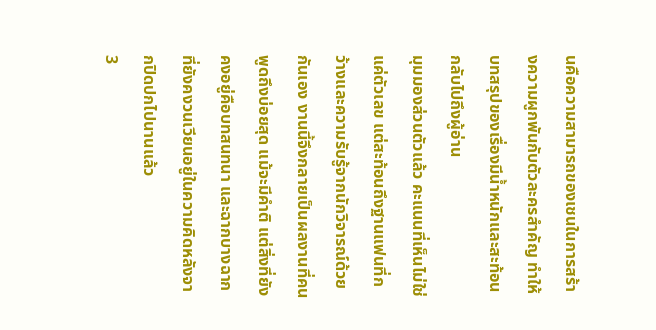นคือความสามารถของเชนในการสร้างความผูกพันกับตัวละครสำคัญ ทำให้บทสรุปของเรื่องมีน้ำหนักและสะท้อนกลับไปถึงผู้อ่าน
มุมมองส่วนตัวแล้ว คะแนนที่เห็นไม่ใช่แค่ตัวเลข แต่สะท้อนถึงฐานแฟนที่กว้างและความรับรู้จากนักวิจารณ์ด้วยกันเอง งานนี้จึงกลายเป็นผลงานที่คนพูดถึงบ่อยสุด แม้จะมีคำติ แต่สิ่งที่ยังคงอยู่คือบทสนทนา และฉากบางฉากที่ยังคงวนเวียนอยู่ในความคิดหลังจากปิดปกไปนานแล้ว
3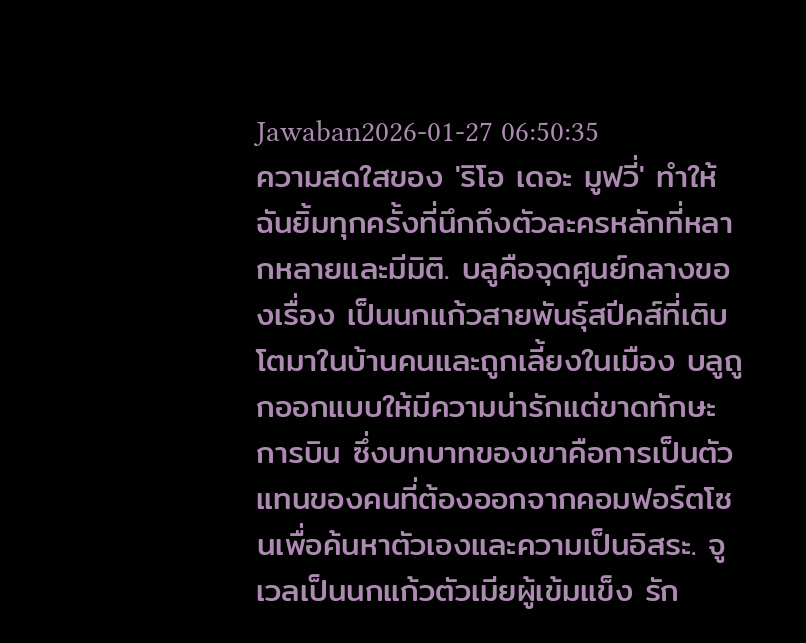Jawaban2026-01-27 06:50:35
ความสดใสของ 'ริโอ เดอะ มูฟวี่' ทำให้ฉันยิ้มทุกครั้งที่นึกถึงตัวละครหลักที่หลากหลายและมีมิติ. บลูคือจุดศูนย์กลางของเรื่อง เป็นนกแก้วสายพันธุ์สปีคส์ที่เติบโตมาในบ้านคนและถูกเลี้ยงในเมือง บลูถูกออกแบบให้มีความน่ารักแต่ขาดทักษะการบิน ซึ่งบทบาทของเขาคือการเป็นตัวแทนของคนที่ต้องออกจากคอมฟอร์ตโซนเพื่อค้นหาตัวเองและความเป็นอิสระ. จูเวลเป็นนกแก้วตัวเมียผู้เข้มแข็ง รัก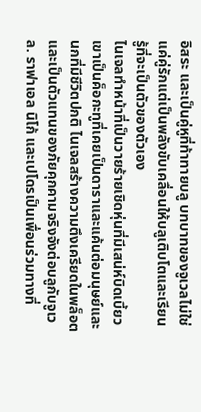อิสระ และเป็นคู่หูที่ท้าทายบลู บทบาทของจูเวลไม่ใช่แค่คู่รักแต่เป็นพลังขับเคลื่อนให้บลูเติบโตและเรียนรู้ที่จะเป็นตัวของตัวเอง
ไนเจลทำหน้าที่เป็นวายร้ายเชิดหุ่นที่มีเสน่ห์บิดเบี้ยว เขาเป็นค็อกะทูที่เคยเป็นดาราและแค้นต่อมนุษย์และนกที่มีชีวิตปกติ ไนเจลสร้างความตึงเครียดในพล็อตและเป็นตัวแทนของภัยคุกคามจริงจังต่อบลูกับจูเวล. ราฟาเอล นิโก้ และเปโดรเป็นเพื่อนร่วมทางที่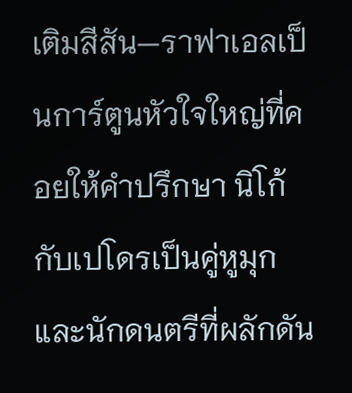เติมสีสัน—ราฟาเอลเป็นการ์ตูนหัวใจใหญ่ที่คอยให้คำปรึกษา นิโก้กับเปโดรเป็นคู่หูมุกและนักดนตรีที่ผลักดัน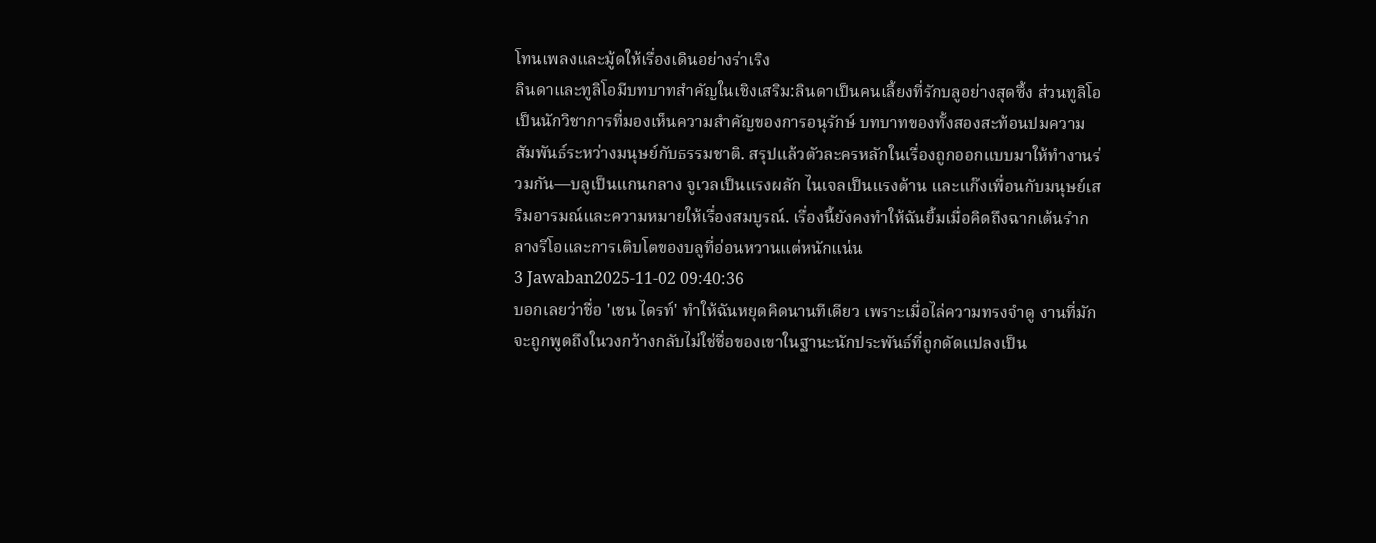โทนเพลงและมู้ดให้เรื่องเดินอย่างร่าเริง
ลินดาและทูลิโอมีบทบาทสำคัญในเชิงเสริม:ลินดาเป็นคนเลี้ยงที่รักบลูอย่างสุดซึ้ง ส่วนทูลิโอเป็นนักวิชาการที่มองเห็นความสำคัญของการอนุรักษ์ บทบาทของทั้งสองสะท้อนปมความสัมพันธ์ระหว่างมนุษย์กับธรรมชาติ. สรุปแล้วตัวละครหลักในเรื่องถูกออกแบบมาให้ทำงานร่วมกัน—บลูเป็นแกนกลาง จูเวลเป็นแรงผลัก ไนเจลเป็นแรงต้าน และแก๊งเพื่อนกับมนุษย์เสริมอารมณ์และความหมายให้เรื่องสมบูรณ์. เรื่องนี้ยังคงทำให้ฉันยิ้มเมื่อคิดถึงฉากเต้นรำกลางรีโอและการเติบโตของบลูที่อ่อนหวานแต่หนักแน่น
3 Jawaban2025-11-02 09:40:36
บอกเลยว่าชื่อ 'เชน ไดรท์' ทำให้ฉันหยุดคิดนานทีเดียว เพราะเมื่อไล่ความทรงจำดู งานที่มักจะถูกพูดถึงในวงกว้างกลับไม่ใช่ชื่อของเขาในฐานะนักประพันธ์ที่ถูกดัดแปลงเป็น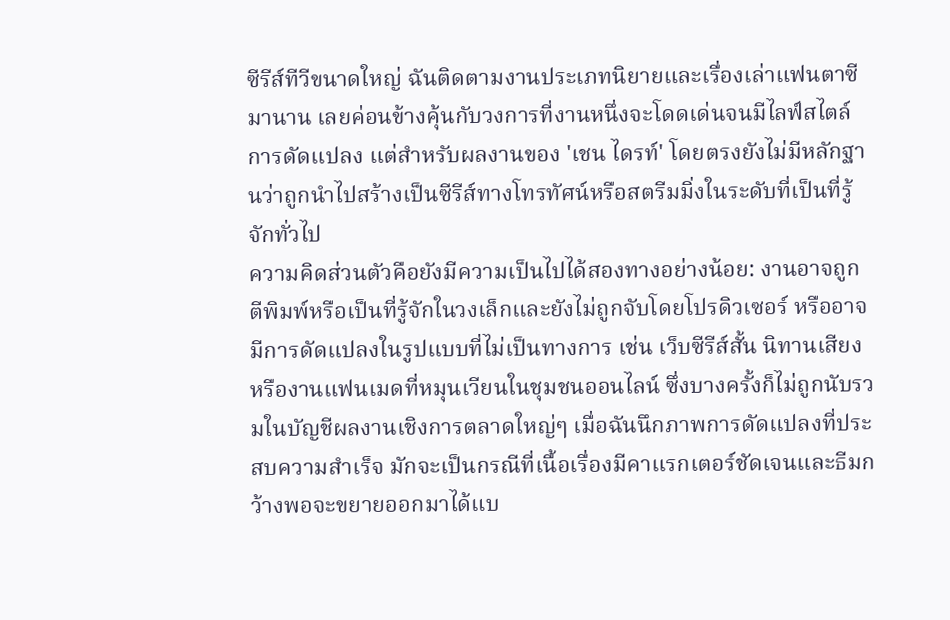ซีรีส์ทีวีขนาดใหญ่ ฉันติดตามงานประเภทนิยายและเรื่องเล่าแฟนตาซีมานาน เลยค่อนข้างคุ้นกับวงการที่งานหนึ่งจะโดดเด่นจนมีไลฟ์สไตล์การดัดแปลง แต่สำหรับผลงานของ 'เชน ไดรท์' โดยตรงยังไม่มีหลักฐานว่าถูกนำไปสร้างเป็นซีรีส์ทางโทรทัศน์หรือสตรีมมิ่งในระดับที่เป็นที่รู้จักทั่วไป
ความคิดส่วนตัวคือยังมีความเป็นไปได้สองทางอย่างน้อย: งานอาจถูกตีพิมพ์หรือเป็นที่รู้จักในวงเล็กและยังไม่ถูกจับโดยโปรดิวเซอร์ หรืออาจมีการดัดแปลงในรูปแบบที่ไม่เป็นทางการ เช่น เว็บซีรีส์สั้น นิทานเสียง หรืองานแฟนเมดที่หมุนเวียนในชุมชนออนไลน์ ซึ่งบางครั้งก็ไม่ถูกนับรวมในบัญชีผลงานเชิงการตลาดใหญ่ๆ เมื่อฉันนึกภาพการดัดแปลงที่ประสบความสำเร็จ มักจะเป็นกรณีที่เนื้อเรื่องมีคาแรกเตอร์ชัดเจนและธีมกว้างพอจะขยายออกมาได้แบ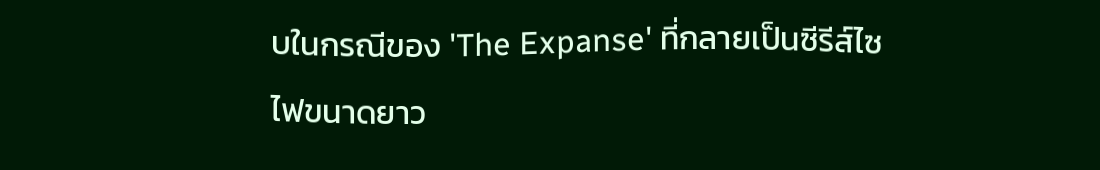บในกรณีของ 'The Expanse' ที่กลายเป็นซีรีส์ไซไฟขนาดยาว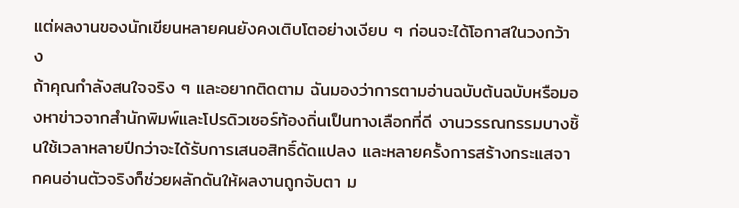แต่ผลงานของนักเขียนหลายคนยังคงเติบโตอย่างเงียบ ๆ ก่อนจะได้โอกาสในวงกว้าง
ถ้าคุณกำลังสนใจจริง ๆ และอยากติดตาม ฉันมองว่าการตามอ่านฉบับต้นฉบับหรือมองหาข่าวจากสำนักพิมพ์และโปรดิวเซอร์ท้องถิ่นเป็นทางเลือกที่ดี งานวรรณกรรมบางชิ้นใช้เวลาหลายปีกว่าจะได้รับการเสนอสิทธิ์ดัดแปลง และหลายครั้งการสร้างกระแสจากคนอ่านตัวจริงก็ช่วยผลักดันให้ผลงานถูกจับตา ม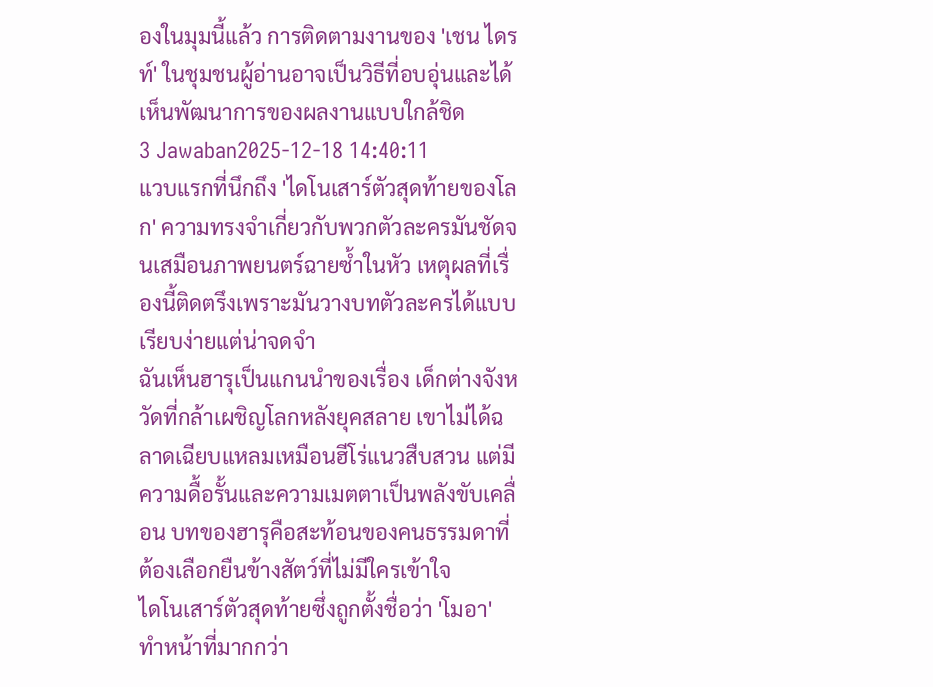องในมุมนี้แล้ว การติดตามงานของ 'เชน ไดรท์' ในชุมชนผู้อ่านอาจเป็นวิธีที่อบอุ่นและได้เห็นพัฒนาการของผลงานแบบใกล้ชิด
3 Jawaban2025-12-18 14:40:11
แวบแรกที่นึกถึง 'ไดโนเสาร์ตัวสุดท้ายของโลก' ความทรงจำเกี่ยวกับพวกตัวละครมันชัดจนเสมือนภาพยนตร์ฉายซ้ำในหัว เหตุผลที่เรื่องนี้ติดตรึงเพราะมันวางบทตัวละครได้แบบเรียบง่ายแต่น่าจดจำ
ฉันเห็นฮารุเป็นแกนนำของเรื่อง เด็กต่างจังหวัดที่กล้าเผชิญโลกหลังยุคสลาย เขาไม่ได้ฉลาดเฉียบแหลมเหมือนฮีโร่แนวสืบสวน แต่มีความดื้อรั้นและความเมตตาเป็นพลังขับเคลื่อน บทของฮารุคือสะท้อนของคนธรรมดาที่ต้องเลือกยืนข้างสัตว์ที่ไม่มีใครเข้าใจ
ไดโนเสาร์ตัวสุดท้ายซึ่งถูกตั้งชื่อว่า 'โมอา' ทำหน้าที่มากกว่า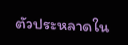ตัวประหลาดใน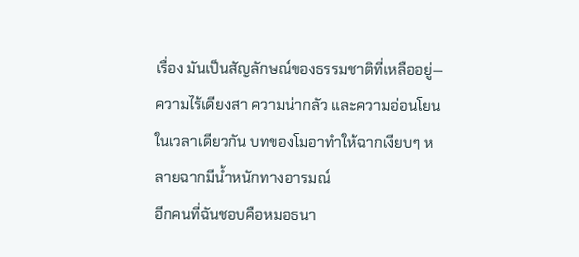เรื่อง มันเป็นสัญลักษณ์ของธรรมชาติที่เหลืออยู่—ความไร้เดียงสา ความน่ากลัว และความอ่อนโยนในเวลาเดียวกัน บทของโมอาทำให้ฉากเงียบๆ หลายฉากมีน้ำหนักทางอารมณ์
อีกคนที่ฉันชอบคือหมอธนา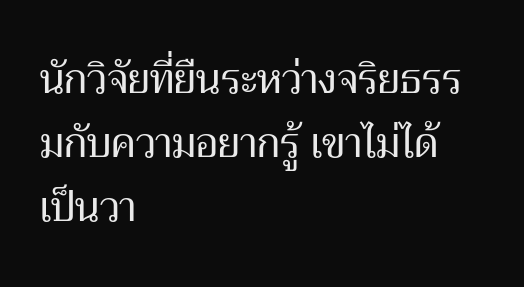นักวิจัยที่ยืนระหว่างจริยธรรมกับความอยากรู้ เขาไม่ได้เป็นวา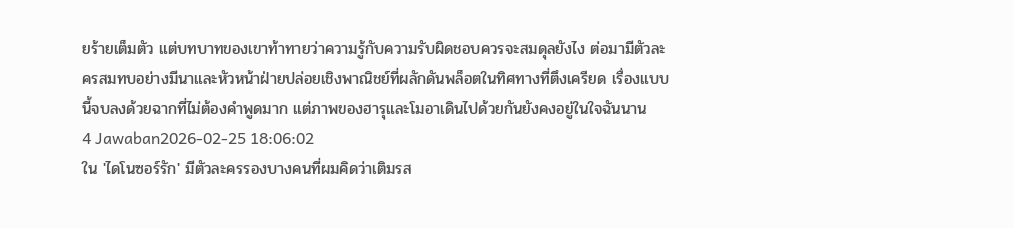ยร้ายเต็มตัว แต่บทบาทของเขาท้าทายว่าความรู้กับความรับผิดชอบควรจะสมดุลยังไง ต่อมามีตัวละครสมทบอย่างมีนาและหัวหน้าฝ่ายปล่อยเชิงพาณิชย์ที่ผลักดันพล็อตในทิศทางที่ตึงเครียด เรื่องแบบนี้จบลงด้วยฉากที่ไม่ต้องคำพูดมาก แต่ภาพของฮารุและโมอาเดินไปด้วยกันยังคงอยู่ในใจฉันนาน
4 Jawaban2026-02-25 18:06:02
ใน 'ไดโนซอร์รัก' มีตัวละครรองบางคนที่ผมคิดว่าเติมรส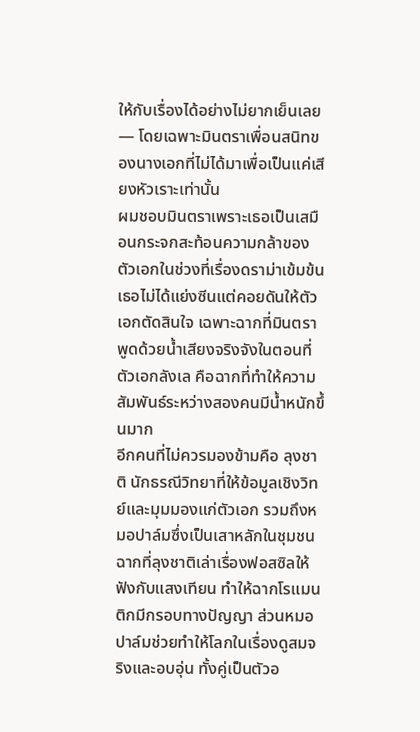ให้กับเรื่องได้อย่างไม่ยากเย็นเลย — โดยเฉพาะมินตราเพื่อนสนิทของนางเอกที่ไม่ได้มาเพื่อเป็นแค่เสียงหัวเราะเท่านั้น
ผมชอบมินตราเพราะเธอเป็นเสมือนกระจกสะท้อนความกล้าของตัวเอกในช่วงที่เรื่องดราม่าเข้มข้น เธอไม่ได้แย่งซีนแต่คอยดันให้ตัวเอกตัดสินใจ เฉพาะฉากที่มินตราพูดด้วยน้ำเสียงจริงจังในตอนที่ตัวเอกลังเล คือฉากที่ทำให้ความสัมพันธ์ระหว่างสองคนมีน้ำหนักขึ้นมาก
อีกคนที่ไม่ควรมองข้ามคือ ลุงชาติ นักธรณีวิทยาที่ให้ข้อมูลเชิงวิทย์และมุมมองแก่ตัวเอก รวมถึงหมอปาล์มซึ่งเป็นเสาหลักในชุมชน ฉากที่ลุงชาติเล่าเรื่องฟอสซิลให้ฟังกับแสงเทียน ทำให้ฉากโรแมนติกมีกรอบทางปัญญา ส่วนหมอปาล์มช่วยทำให้โลกในเรื่องดูสมจริงและอบอุ่น ทั้งคู่เป็นตัวอ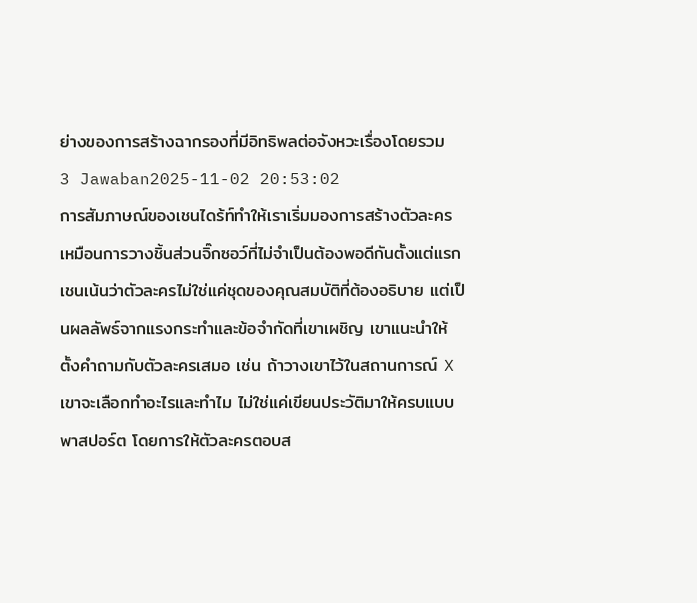ย่างของการสร้างฉากรองที่มีอิทธิพลต่อจังหวะเรื่องโดยรวม
3 Jawaban2025-11-02 20:53:02
การสัมภาษณ์ของเชนไดร้ท์ทำให้เราเริ่มมองการสร้างตัวละครเหมือนการวางชิ้นส่วนจิ๊กซอว์ที่ไม่จำเป็นต้องพอดีกันตั้งแต่แรก
เชนเน้นว่าตัวละครไม่ใช่แค่ชุดของคุณสมบัติที่ต้องอธิบาย แต่เป็นผลลัพธ์จากแรงกระทำและข้อจำกัดที่เขาเผชิญ เขาแนะนำให้ตั้งคำถามกับตัวละครเสมอ เช่น ถ้าวางเขาไว้ในสถานการณ์ X เขาจะเลือกทำอะไรและทำไม ไม่ใช่แค่เขียนประวัติมาให้ครบแบบพาสปอร์ต โดยการให้ตัวละครตอบส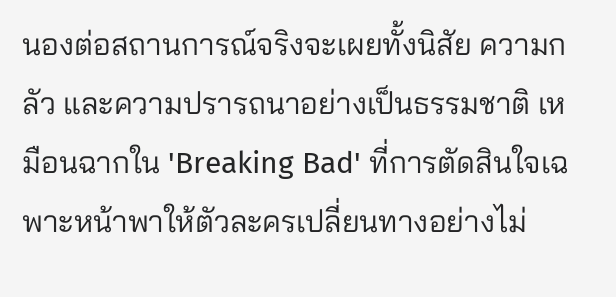นองต่อสถานการณ์จริงจะเผยทั้งนิสัย ความกลัว และความปรารถนาอย่างเป็นธรรมชาติ เหมือนฉากใน 'Breaking Bad' ที่การตัดสินใจเฉพาะหน้าพาให้ตัวละครเปลี่ยนทางอย่างไม่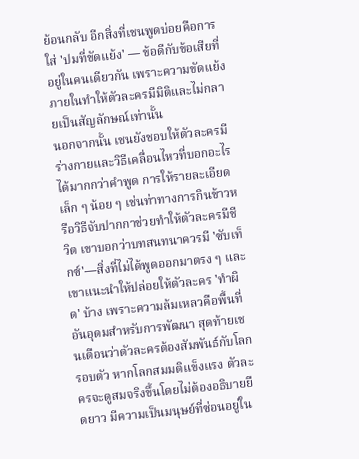ย้อนกลับ อีกสิ่งที่เชนพูดบ่อยคือการใส่ 'ปมที่ขัดแย้ง' — ข้อดีกับข้อเสียที่อยู่ในคนเดียวกัน เพราะความขัดแย้งภายในทำให้ตัวละครมีมิติและไม่กลายเป็นสัญลักษณ์เท่านั้น
นอกจากนั้น เชนยังชอบให้ตัวละครมีร่างกายและวิธีเคลื่อนไหวที่บอกอะไรได้มากกว่าคำพูด การให้รายละเอียดเล็ก ๆ น้อย ๆ เช่นท่าทางการกินข้าวหรือวิธีจับปากกาช่วยทำให้ตัวละครมีชีวิต เขาบอกว่าบทสนทนาควรมี 'ซับเท็กซ์'—สิ่งที่ไม่ได้พูดออกมาตรง ๆ และเขาแนะนำให้ปล่อยให้ตัวละคร 'ทำผิด' บ้าง เพราะความล้มเหลวคือพื้นที่อันอุดมสำหรับการพัฒนา สุดท้ายเชนเตือนว่าตัวละครต้องสัมพันธ์กับโลกรอบตัว หากโลกสมมติแข็งแรง ตัวละครจะดูสมจริงขึ้นโดยไม่ต้องอธิบายยืดยาว มีความเป็นมนุษย์ที่ซ่อนอยู่ใน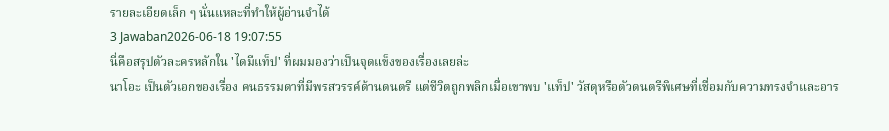รายละเอียดเล็ก ๆ นั่นแหละที่ทำให้ผู้อ่านจำได้
3 Jawaban2026-06-18 19:07:55
นี่คือสรุปตัวละครหลักใน 'ไดมีแท็ป' ที่ผมมองว่าเป็นจุดแข็งของเรื่องเลยล่ะ
นาโอะ เป็นตัวเอกของเรื่อง คนธรรมดาที่มีพรสวรรค์ด้านดนตรี แต่ชีวิตถูกพลิกเมื่อเขาพบ 'แท็ป' วัสดุหรือตัวดนตรีพิเศษที่เชื่อมกับความทรงจำและอาร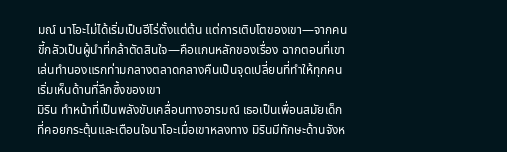มณ์ นาโอะไม่ได้เริ่มเป็นฮีโร่ตั้งแต่ต้น แต่การเติบโตของเขา—จากคนขี้กลัวเป็นผู้นำที่กล้าตัดสินใจ—คือแกนหลักของเรื่อง ฉากตอนที่เขาเล่นทำนองแรกท่ามกลางตลาดกลางคืนเป็นจุดเปลี่ยนที่ทำให้ทุกคนเริ่มเห็นด้านที่ลึกซึ้งของเขา
มิริน ทำหน้าที่เป็นพลังขับเคลื่อนทางอารมณ์ เธอเป็นเพื่อนสมัยเด็กที่คอยกระตุ้นและเตือนใจนาโอะเมื่อเขาหลงทาง มิรินมีทักษะด้านจังห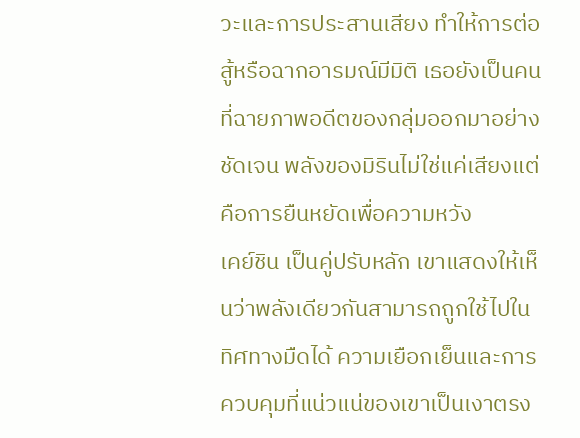วะและการประสานเสียง ทำให้การต่อสู้หรือฉากอารมณ์มีมิติ เธอยังเป็นคนที่ฉายภาพอดีตของกลุ่มออกมาอย่างชัดเจน พลังของมิรินไม่ใช่แค่เสียงแต่คือการยืนหยัดเพื่อความหวัง
เคย์ชิน เป็นคู่ปรับหลัก เขาแสดงให้เห็นว่าพลังเดียวกันสามารถถูกใช้ไปในทิศทางมืดได้ ความเยือกเย็นและการควบคุมที่แน่วแน่ของเขาเป็นเงาตรง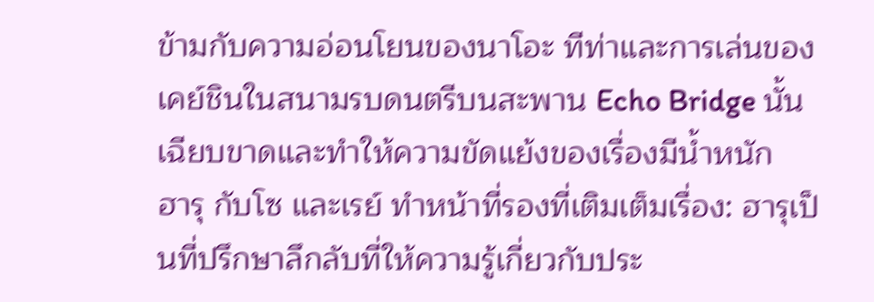ข้ามกับความอ่อนโยนของนาโอะ ทีท่าและการเล่นของเคย์ชินในสนามรบดนตรีบนสะพาน Echo Bridge นั้นเฉียบขาดและทำให้ความขัดแย้งของเรื่องมีน้ำหนัก
ฮารุ กับโซ และเรย์ ทำหน้าที่รองที่เติมเต็มเรื่อง: ฮารุเป็นที่ปรึกษาลึกลับที่ให้ความรู้เกี่ยวกับประ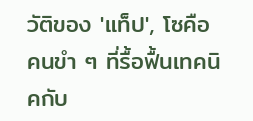วัติของ 'แท็ป', โซคือคนขำ ๆ ที่รื้อฟื้นเทคนิคกับ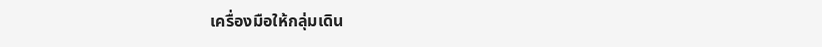เครื่องมือให้กลุ่มเดิน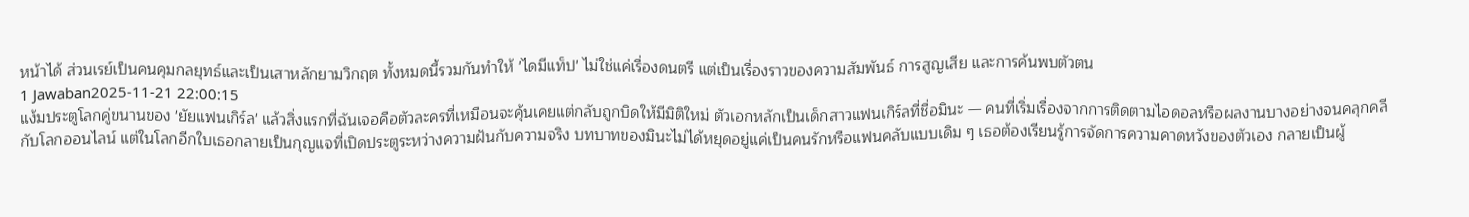หน้าได้ ส่วนเรย์เป็นคนคุมกลยุทธ์และเป็นเสาหลักยามวิกฤต ทั้งหมดนี้รวมกันทำให้ 'ไดมีแท็ป' ไม่ใช่แค่เรื่องดนตรี แต่เป็นเรื่องราวของความสัมพันธ์ การสูญเสีย และการค้นพบตัวตน
1 Jawaban2025-11-21 22:00:15
แง้มประตูโลกคู่ขนานของ 'ยัยแฟนเกิร์ล' แล้วสิ่งแรกที่ฉันเจอคือตัวละครที่เหมือนจะคุ้นเคยแต่กลับถูกบิดให้มีมิติใหม่ ตัวเอกหลักเป็นเด็กสาวแฟนเกิร์ลที่ชื่อมินะ — คนที่เริ่มเรื่องจากการติดตามไอดอลหรือผลงานบางอย่างจนคลุกคลีกับโลกออนไลน์ แต่ในโลกอีกใบเธอกลายเป็นกุญแจที่เปิดประตูระหว่างความฝันกับความจริง บทบาทของมินะไม่ได้หยุดอยู่แค่เป็นคนรักหรือแฟนคลับแบบเดิม ๆ เธอต้องเรียนรู้การจัดการความคาดหวังของตัวเอง กลายเป็นผู้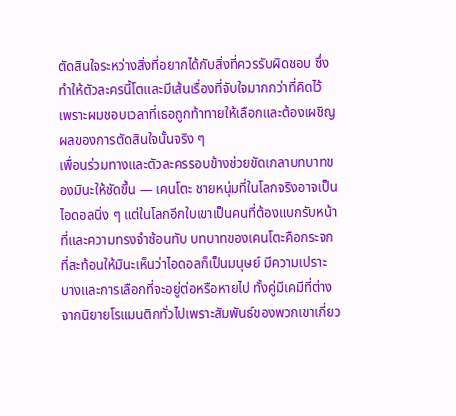ตัดสินใจระหว่างสิ่งที่อยากได้กับสิ่งที่ควรรับผิดชอบ ซึ่งทำให้ตัวละครนี้โตและมีเส้นเรื่องที่จับใจมากกว่าที่คิดไว้ เพราะผมชอบเวลาที่เธอถูกท้าทายให้เลือกและต้องเผชิญผลของการตัดสินใจนั้นจริง ๆ
เพื่อนร่วมทางและตัวละครรอบข้างช่วยขัดเกลาบทบาทของมินะให้ชัดขึ้น — เคนโตะ ชายหนุ่มที่ในโลกจริงอาจเป็นไอดอลนิ่ง ๆ แต่ในโลกอีกใบเขาเป็นคนที่ต้องแบกรับหน้าที่และความทรงจำซ้อนทับ บทบาทของเคนโตะคือกระจกที่สะท้อนให้มินะเห็นว่าไอดอลก็เป็นมนุษย์ มีความเปราะบางและการเลือกที่จะอยู่ต่อหรือหายไป ทั้งคู่มีเคมีที่ต่างจากนิยายโรแมนติกทั่วไปเพราะสัมพันธ์ของพวกเขาเกี่ยว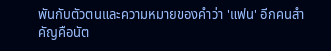พันกับตัวตนและความหมายของคำว่า 'แฟน' อีกคนสำคัญคือนัต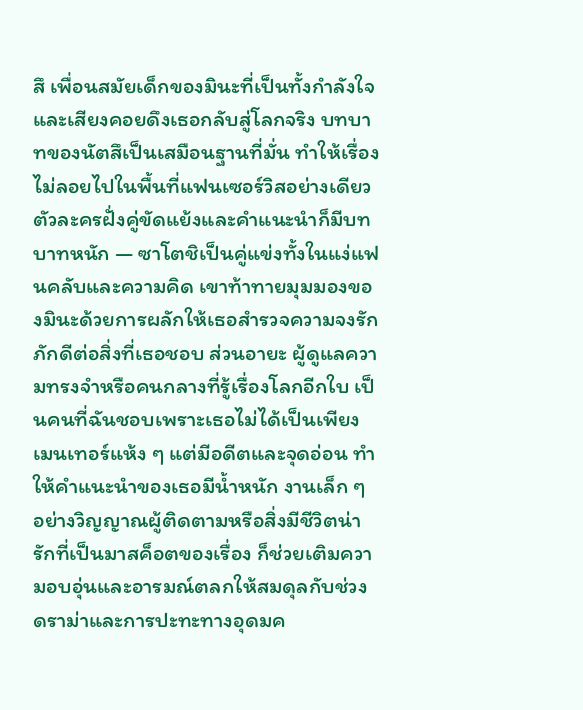สึ เพื่อนสมัยเด็กของมินะที่เป็นทั้งกำลังใจและเสียงคอยดึงเธอกลับสู่โลกจริง บทบาทของนัตสึเป็นเสมือนฐานที่มั่น ทำให้เรื่องไม่ลอยไปในพื้นที่แฟนเซอร์วิสอย่างเดียว
ตัวละครฝั่งคู่ขัดแย้งและคำแนะนำก็มีบทบาทหนัก — ซาโตชิเป็นคู่แข่งทั้งในแง่แฟนคลับและความคิด เขาท้าทายมุมมองของมินะด้วยการผลักให้เธอสำรวจความจงรักภักดีต่อสิ่งที่เธอชอบ ส่วนอายะ ผู้ดูแลความทรงจำหรือคนกลางที่รู้เรื่องโลกอีกใบ เป็นคนที่ฉันชอบเพราะเธอไม่ได้เป็นเพียงเมนเทอร์แห้ง ๆ แต่มีอดีตและจุดอ่อน ทำให้คำแนะนำของเธอมีน้ำหนัก งานเล็ก ๆ อย่างวิญญาณผู้ติดตามหรือสิ่งมีชีวิตน่ารักที่เป็นมาสค็อตของเรื่อง ก็ช่วยเติมความอบอุ่นและอารมณ์ตลกให้สมดุลกับช่วงดราม่าและการปะทะทางอุดมค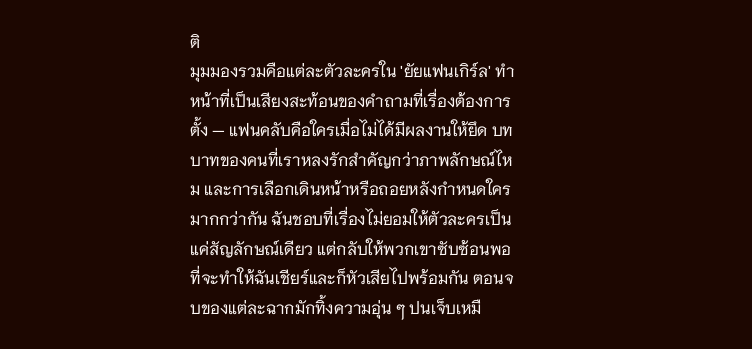ติ
มุมมองรวมคือแต่ละตัวละครใน 'ยัยแฟนเกิร์ล' ทำหน้าที่เป็นเสียงสะท้อนของคำถามที่เรื่องต้องการตั้ง — แฟนคลับคือใครเมื่อไม่ได้มีผลงานให้ยึด บทบาทของคนที่เราหลงรักสำคัญกว่าภาพลักษณ์ไหม และการเลือกเดินหน้าหรือถอยหลังกำหนดใครมากกว่ากัน ฉันชอบที่เรื่องไม่ยอมให้ตัวละครเป็นแค่สัญลักษณ์เดียว แต่กลับให้พวกเขาซับซ้อนพอที่จะทำให้ฉันเชียร์และก็หัวเสียไปพร้อมกัน ตอนจบของแต่ละฉากมักทิ้งความอุ่น ๆ ปนเจ็บเหมื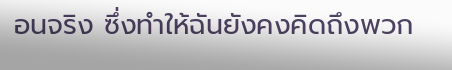อนจริง ซึ่งทำให้ฉันยังคงคิดถึงพวก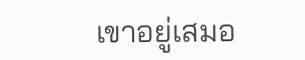เขาอยู่เสมอ